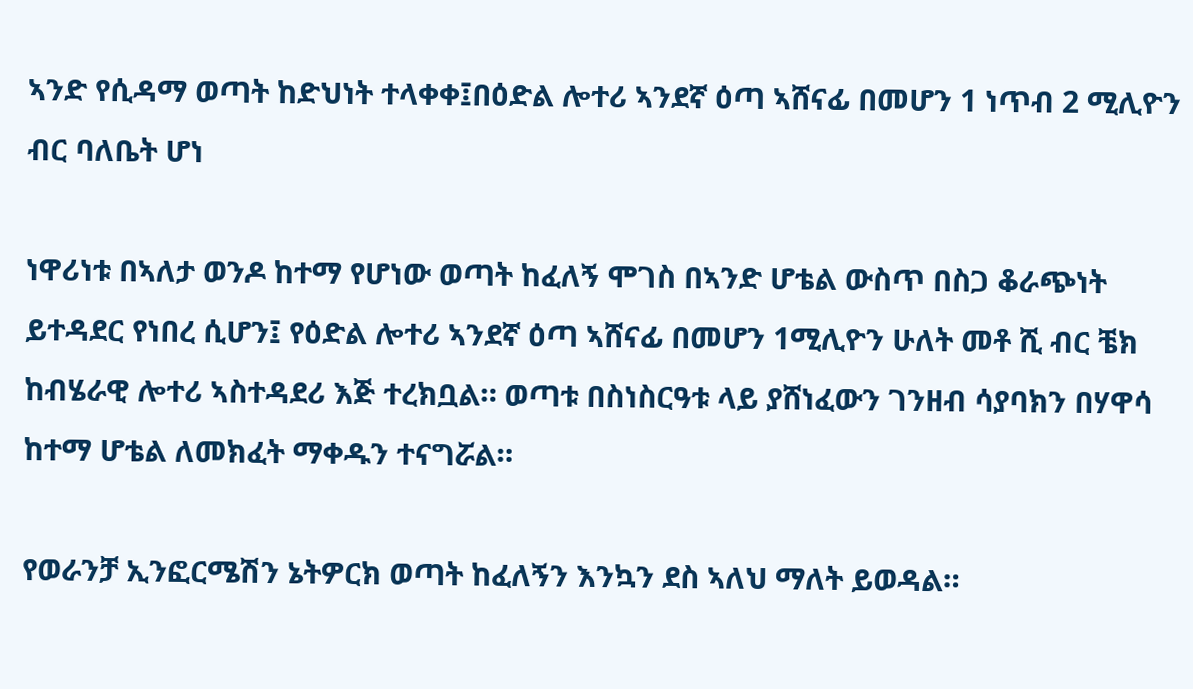ኣንድ የሲዳማ ወጣት ከድህነት ተላቀቀ፤በዕድል ሎተሪ ኣንደኛ ዕጣ ኣሸናፊ በመሆን 1 ነጥብ 2 ሚሊዮን ብር ባለቤት ሆነ

ነዋሪነቱ በኣለታ ወንዶ ከተማ የሆነው ወጣት ከፈለኝ ሞገስ በኣንድ ሆቴል ውስጥ በስጋ ቆራጭነት ይተዳደር የነበረ ሲሆን፤ የዕድል ሎተሪ ኣንደኛ ዕጣ ኣሸናፊ በመሆን 1ሚሊዮን ሁለት መቶ ሺ ብር ቼክ ከብሄራዊ ሎተሪ ኣስተዳደሪ እጅ ተረክቧል። ወጣቱ በስነስርዓቱ ላይ ያሸነፈውን ገንዘብ ሳያባክን በሃዋሳ ከተማ ሆቴል ለመክፈት ማቀዱን ተናግሯል።

የወራንቻ ኢንፎርሜሽን ኔትዎርክ ወጣት ከፈለኝን እንኳን ደስ ኣለህ ማለት ይወዳል።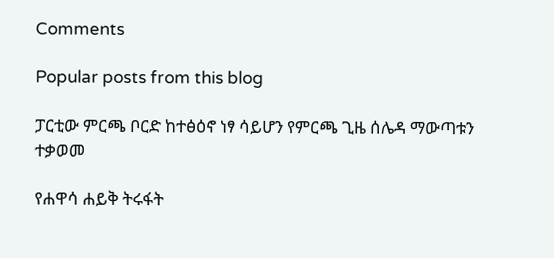Comments

Popular posts from this blog

ፓርቲው ምርጫ ቦርድ ከተፅዕኖ ነፃ ሳይሆን የምርጫ ጊዜ ሰሌዳ ማውጣቱን ተቃወመ

የሐዋሳ ሐይቅ ትሩፋት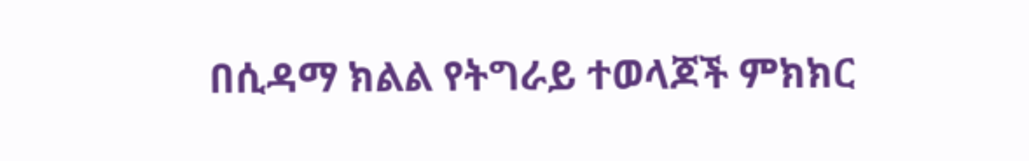በሲዳማ ክልል የትግራይ ተወላጆች ምክክር